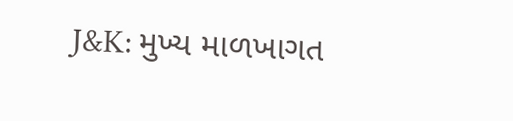J&K: મુખ્ય માળખાગત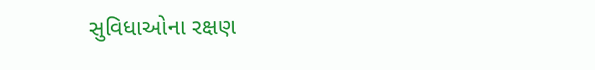સુવિધાઓના રક્ષણ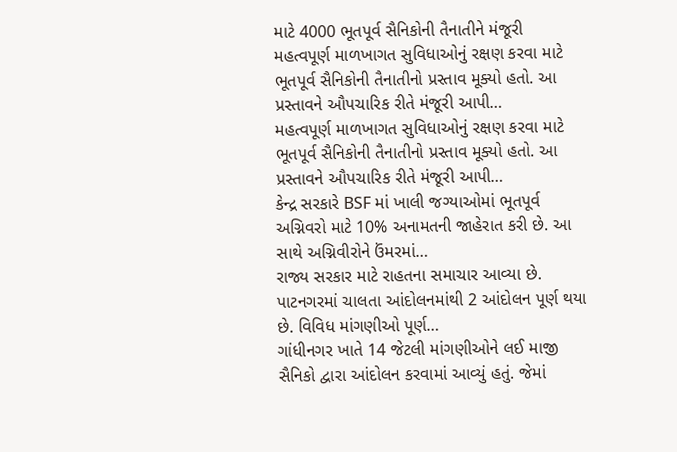માટે 4000 ભૂતપૂર્વ સૈનિકોની તૈનાતીને મંજૂરી
મહત્વપૂર્ણ માળખાગત સુવિધાઓનું રક્ષણ કરવા માટે ભૂતપૂર્વ સૈનિકોની તૈનાતીનો પ્રસ્તાવ મૂક્યો હતો. આ પ્રસ્તાવને ઔપચારિક રીતે મંજૂરી આપી…
મહત્વપૂર્ણ માળખાગત સુવિધાઓનું રક્ષણ કરવા માટે ભૂતપૂર્વ સૈનિકોની તૈનાતીનો પ્રસ્તાવ મૂક્યો હતો. આ પ્રસ્તાવને ઔપચારિક રીતે મંજૂરી આપી…
કેન્દ્ર સરકારે BSF માં ખાલી જગ્યાઓમાં ભૂતપૂર્વ અગ્નિવરો માટે 10% અનામતની જાહેરાત કરી છે. આ સાથે અગ્નિવીરોને ઉંમરમાં…
રાજ્ય સરકાર માટે રાહતના સમાચાર આવ્યા છે. પાટનગરમાં ચાલતા આંદોલનમાંથી 2 આંદોલન પૂર્ણ થયા છે. વિવિધ માંગણીઓ પૂર્ણ…
ગાંધીનગર ખાતે 14 જેટલી માંગણીઓને લઈ માજી સૈનિકો દ્વારા આંદોલન કરવામાં આવ્યું હતું. જેમાં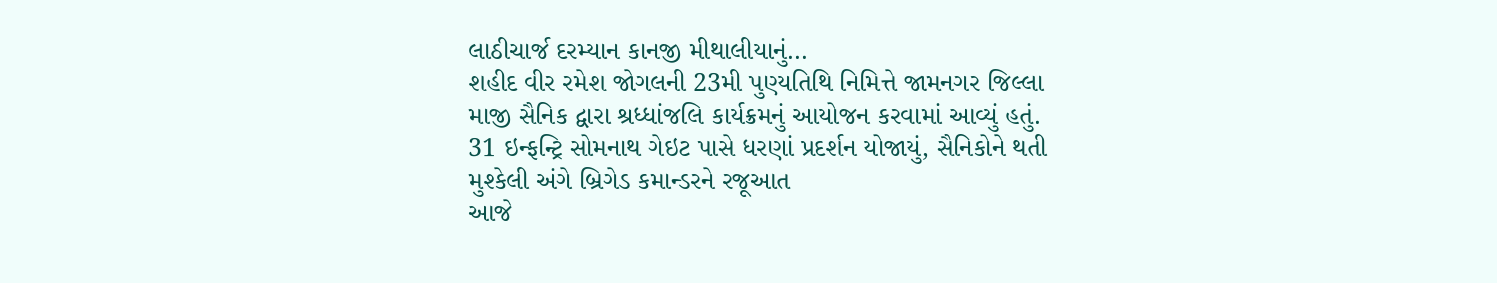લાઠીચાર્જ દરમ્યાન કાનજી મીથાલીયાનું…
શહીદ વીર રમેશ જોગલની 23મી પુણ્યતિથિ નિમિત્તે જામનગર જિલ્લા માજી સૈનિક દ્વારા શ્રધ્ધાંજલિ કાર્યક્રમનું આયોજન કરવામાં આવ્યું હતું.
31 ઇન્ફન્ટ્રિ સોમનાથ ગેઇટ પાસે ધરણાં પ્રદર્શન યોજાયું, સૈનિકોને થતી મુશ્કેલી અંગે બ્રિગેડ કમાન્ડરને રજૂઆત
આજે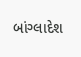બાંગ્લાદેશ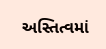અસ્તિત્વમાં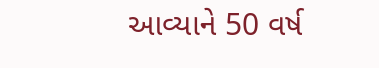આવ્યાને 50 વર્ષ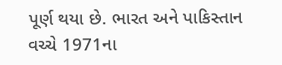પૂર્ણ થયા છે. ભારત અને પાકિસ્તાન વચ્ચે 1971ના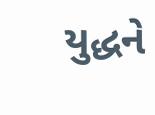યુદ્ધને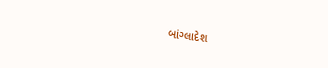બાંગ્લાદેશ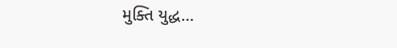મુક્તિ યુદ્ધ…